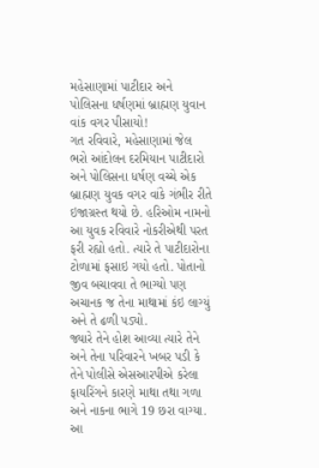મહેસાણામાં પાટીદાર અને પોલિસના ધર્ષણમાં બ્રાહ્મણ યુવાન વાંક વગર પીસાયો!
ગત રવિવારે, મહેસાણામાં જેલ ભરો આંદોલન દરમિયાન પાટીદારો અને પોલિસના ધર્ષણ વચ્ચે એક બ્રાહ્મણ યુવક વગર વાંકે ગંભીર રીતે ઇજાગ્રસ્ત થયો છે. હરિઓમ નામનો આ યુવક રવિવારે નોકરીએથી પરત ફરી રહ્યો હતો. ત્યારે તે પાટીદારોના ટોળામાં ફસાઇ ગયો હતો. પોતાનો જીવ બચાવવા તે ભાગ્યો પણ અચાનક જ તેના માથામાં કંઇ લાગ્યું અને તે ઢળી પડ્યો.
જ્યારે તેને હોશ આવ્યા ત્યારે તેને અને તેના પરિવારને ખબર પડી કે તેને પોલીસે એસઆરપીએ કરેલા ફાયરિંગને કારણે માથા તથા ગળા અને નાકના ભાગે 19 છરા વાગ્યા. આ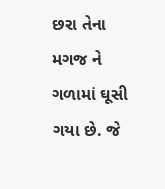છરા તેના મગજ ને ગળામાં ઘૂસી ગયા છે. જે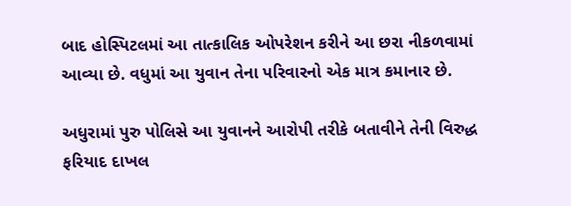બાદ હોસ્પિટલમાં આ તાત્કાલિક ઓપરેશન કરીને આ છરા નીકળવામાં આવ્યા છે. વધુમાં આ યુવાન તેના પરિવારનો એક માત્ર કમાનાર છે.

અધુરામાં પુરુ પોલિસે આ યુવાનને આરોપી તરીકે બતાવીને તેની વિરુદ્ધ ફરિયાદ દાખલ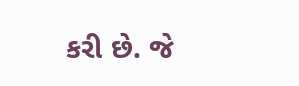કરી છે. જે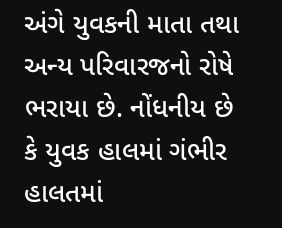અંગે યુવકની માતા તથા અન્ય પરિવારજનો રોષે ભરાયા છે. નોંધનીય છે કે યુવક હાલમાં ગંભીર હાલતમાં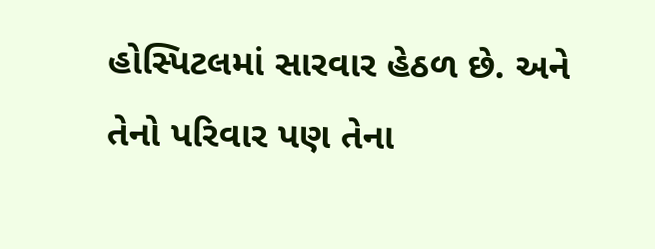હોસ્પિટલમાં સારવાર હેઠળ છે. અને તેનો પરિવાર પણ તેના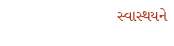સ્વાસ્થયને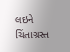લઇને ચિંતાગ્રસ્ત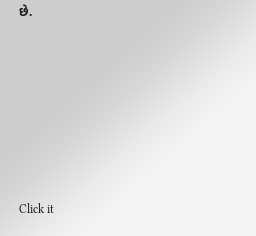છે.












Click it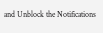and Unblock the Notifications